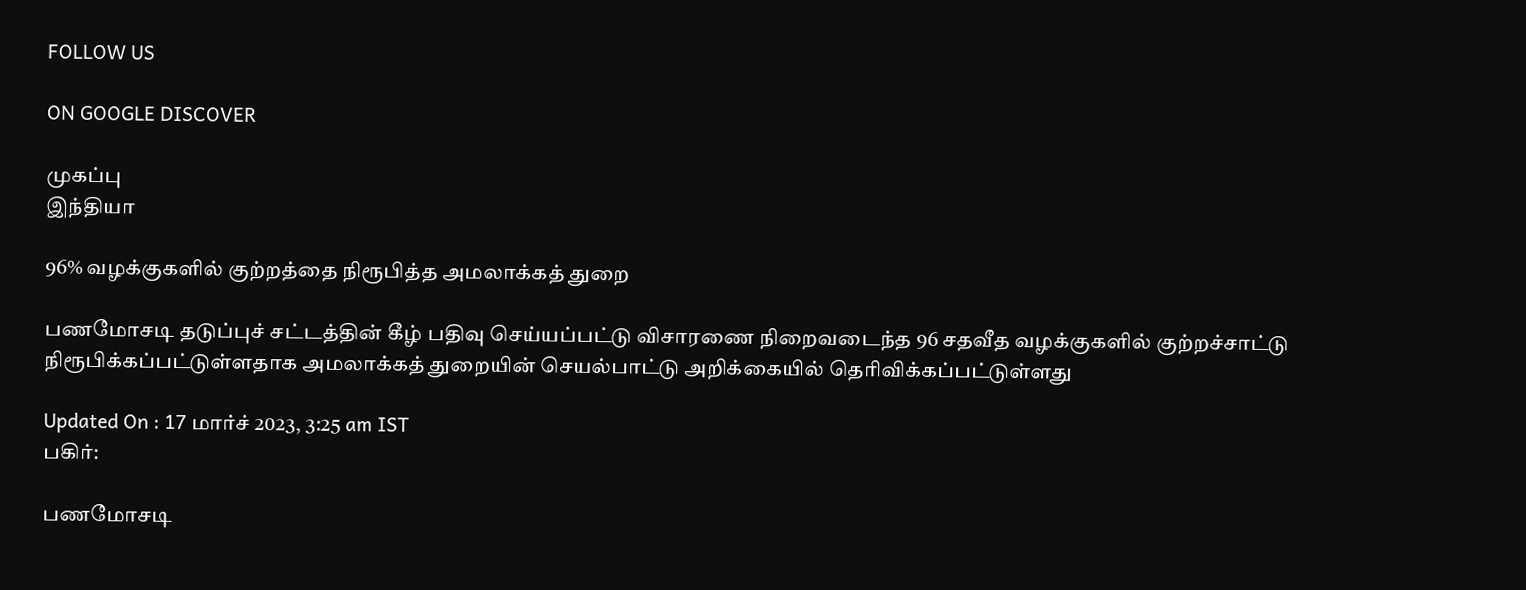FOLLOW US

ON GOOGLE DISCOVER

முகப்பு
இந்தியா

96% வழக்குகளில் குற்றத்தை நிரூபித்த அமலாக்கத் துறை

பணமோசடி தடுப்புச் சட்டத்தின் கீழ் பதிவு செய்யப்பட்டு விசாரணை நிறைவடைந்த 96 சதவீத வழக்குகளில் குற்றச்சாட்டு நிரூபிக்கப்பட்டுள்ளதாக அமலாக்கத் துறையின் செயல்பாட்டு அறிக்கையில் தெரிவிக்கப்பட்டுள்ளது

Updated On : 17 மார்ச் 2023, 3:25 am IST
பகிர்:

பணமோசடி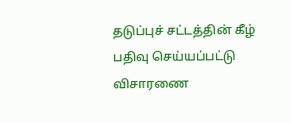தடுப்புச் சட்டத்தின் கீழ் பதிவு செய்யப்பட்டு விசாரணை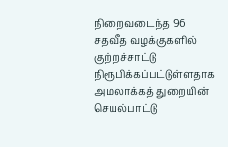நிறைவடைந்த 96 சதவீத வழக்குகளில் குற்றச்சாட்டு நிரூபிக்கப்பட்டுள்ளதாக அமலாக்கத் துறையின் செயல்பாட்டு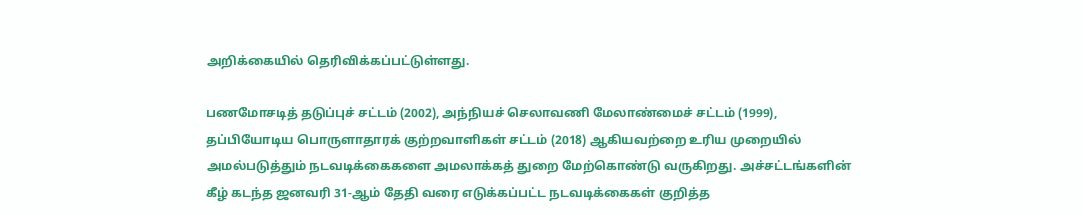அறிக்கையில் தெரிவிக்கப்பட்டுள்ளது.

பணமோசடித் தடுப்புச் சட்டம் (2002), அந்நியச் செலாவணி மேலாண்மைச் சட்டம் (1999), தப்பியோடிய பொருளாதாரக் குற்றவாளிகள் சட்டம் (2018) ஆகியவற்றை உரிய முறையில் அமல்படுத்தும் நடவடிக்கைகளை அமலாக்கத் துறை மேற்கொண்டு வருகிறது. அச்சட்டங்களின் கீழ் கடந்த ஜனவரி 31-ஆம் தேதி வரை எடுக்கப்பட்ட நடவடிக்கைகள் குறித்த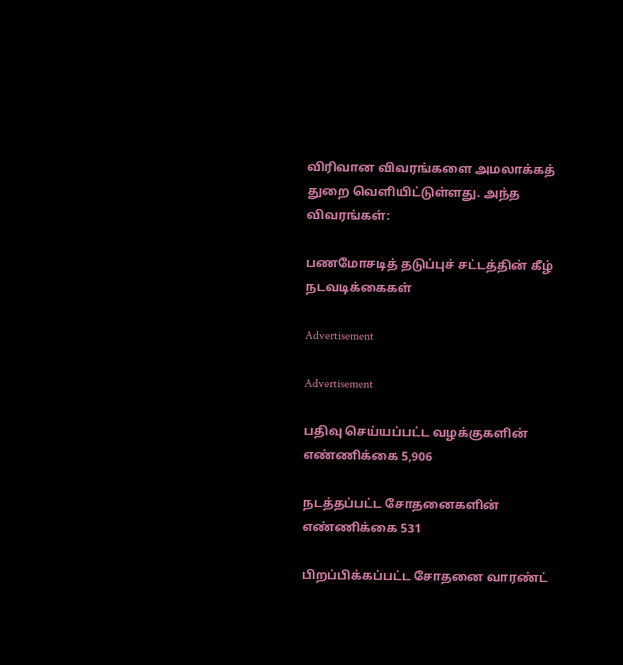விரிவான விவரங்களை அமலாக்கத் துறை வெளியிட்டுள்ளது. அந்த விவரங்கள்:

பணமோசடித் தடுப்புச் சட்டத்தின் கீழ் நடவடிக்கைகள்

Advertisement

Advertisement

பதிவு செய்யப்பட்ட வழக்குகளின் எண்ணிக்கை 5,906

நடத்தப்பட்ட சோதனைகளின் எண்ணிக்கை 531

பிறப்பிக்கப்பட்ட சோதனை வாரண்ட்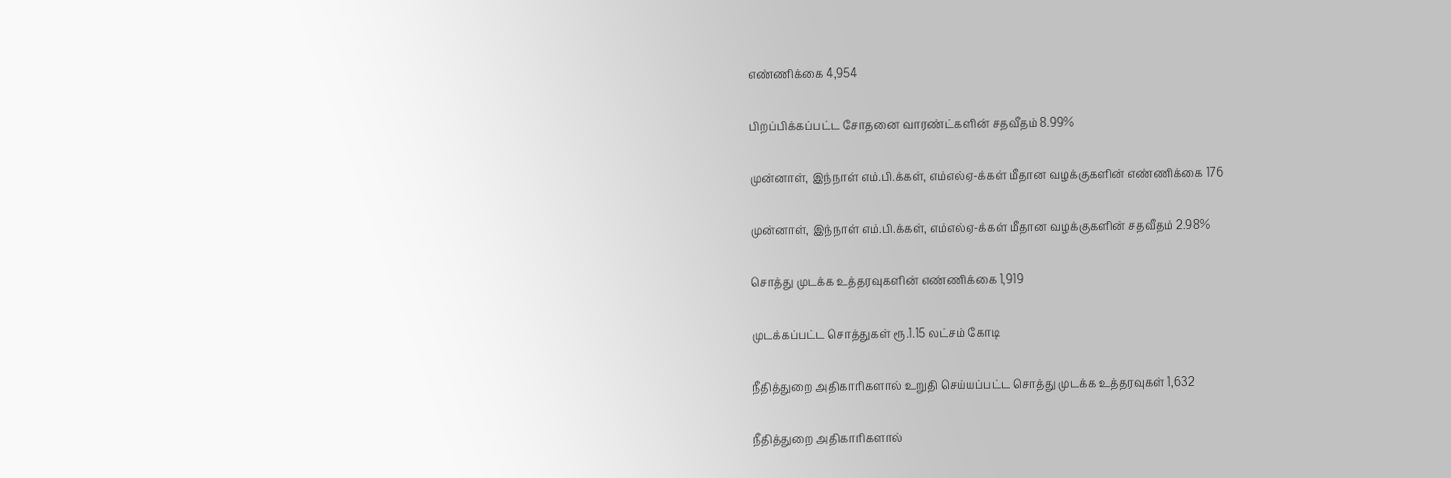எண்ணிக்கை 4,954

பிறப்பிக்கப்பட்ட சோதனை வாரண்ட்களின் சதவீதம் 8.99%

முன்னாள், இந்நாள் எம்.பி.க்கள், எம்எல்ஏ-க்கள் மீதான வழக்குகளின் எண்ணிக்கை 176

முன்னாள், இந்நாள் எம்.பி.க்கள், எம்எல்ஏ-க்கள் மீதான வழக்குகளின் சதவீதம் 2.98%

சொத்து முடக்க உத்தரவுகளின் எண்ணிக்கை 1,919

முடக்கப்பட்ட சொத்துகள் ரூ.1.15 லட்சம் கோடி

நீதித்துறை அதிகாரிகளால் உறுதி செய்யப்பட்ட சொத்து முடக்க உத்தரவுகள் 1,632

நீதித்துறை அதிகாரிகளால்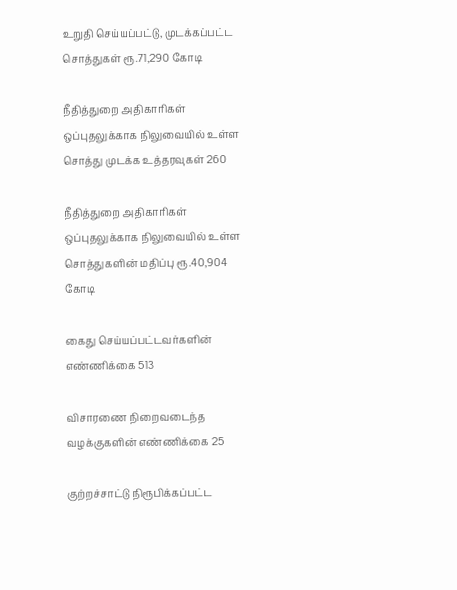உறுதி செய்யப்பட்டு, முடக்கப்பட்ட சொத்துகள் ரூ.71,290 கோடி

நீதித்துறை அதிகாரிகள் ஒப்புதலுக்காக நிலுவையில் உள்ள சொத்து முடக்க உத்தரவுகள் 260

நீதித்துறை அதிகாரிகள் ஒப்புதலுக்காக நிலுவையில் உள்ள சொத்துகளின் மதிப்பு ரூ.40,904 கோடி

கைது செய்யப்பட்டவர்களின் எண்ணிக்கை 513

விசாரணை நிறைவடைந்த வழக்குகளின் எண்ணிக்கை 25

குற்றச்சாட்டு நிரூபிக்கப்பட்ட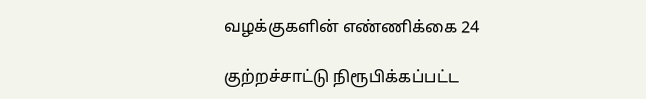வழக்குகளின் எண்ணிக்கை 24

குற்றச்சாட்டு நிரூபிக்கப்பட்ட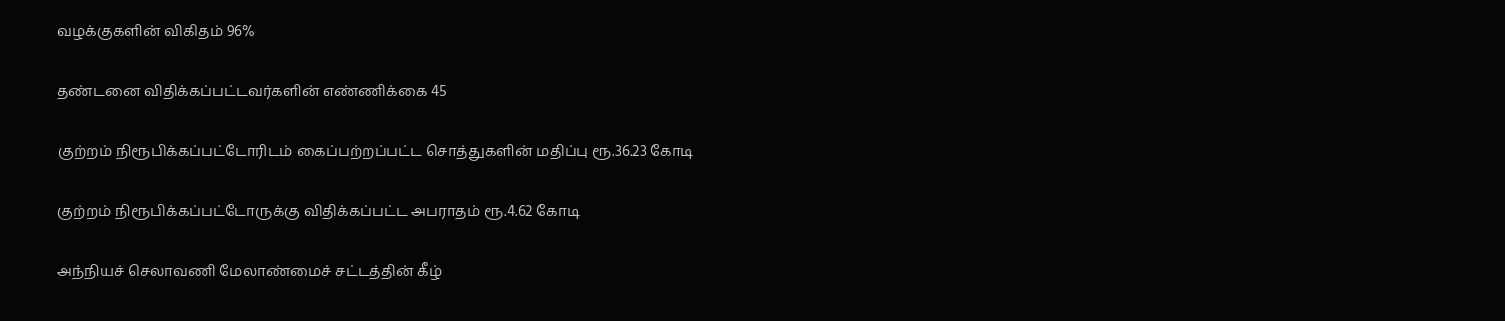வழக்குகளின் விகிதம் 96%

தண்டனை விதிக்கப்பட்டவர்களின் எண்ணிக்கை 45

குற்றம் நிரூபிக்கப்பட்டோரிடம் கைப்பற்றப்பட்ட சொத்துகளின் மதிப்பு ரூ.36.23 கோடி

குற்றம் நிரூபிக்கப்பட்டோருக்கு விதிக்கப்பட்ட அபராதம் ரூ.4.62 கோடி

அந்நியச் செலாவணி மேலாண்மைச் சட்டத்தின் கீழ்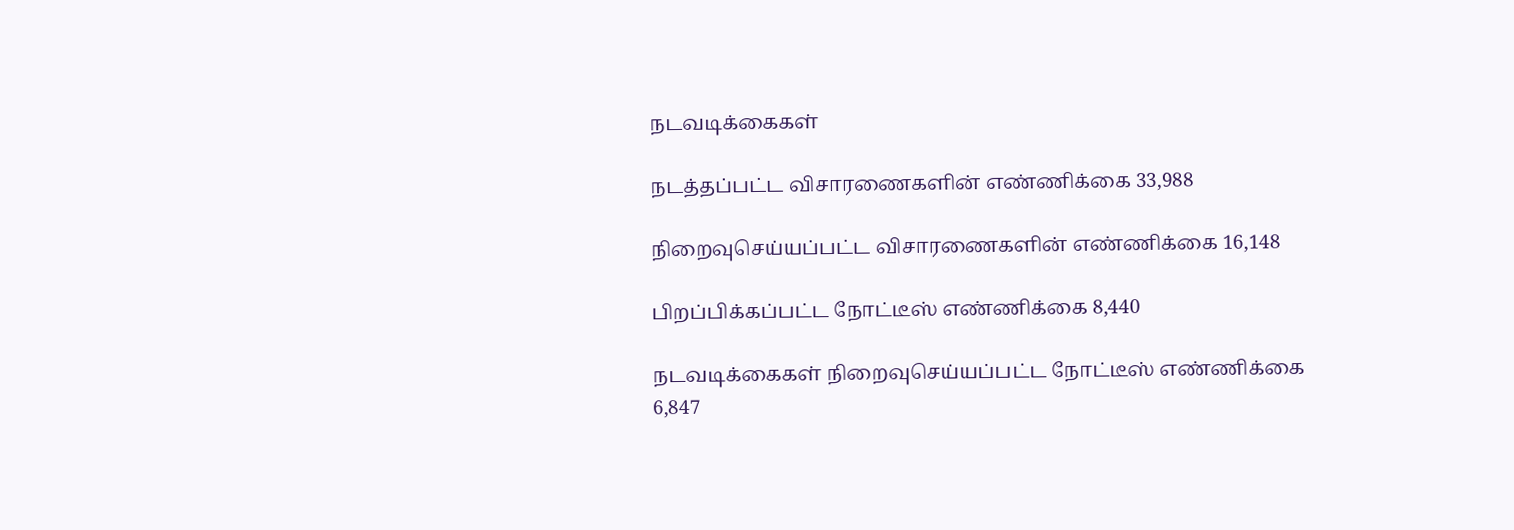நடவடிக்கைகள்

நடத்தப்பட்ட விசாரணைகளின் எண்ணிக்கை 33,988

நிறைவுசெய்யப்பட்ட விசாரணைகளின் எண்ணிக்கை 16,148

பிறப்பிக்கப்பட்ட நோட்டீஸ் எண்ணிக்கை 8,440

நடவடிக்கைகள் நிறைவுசெய்யப்பட்ட நோட்டீஸ் எண்ணிக்கை 6,847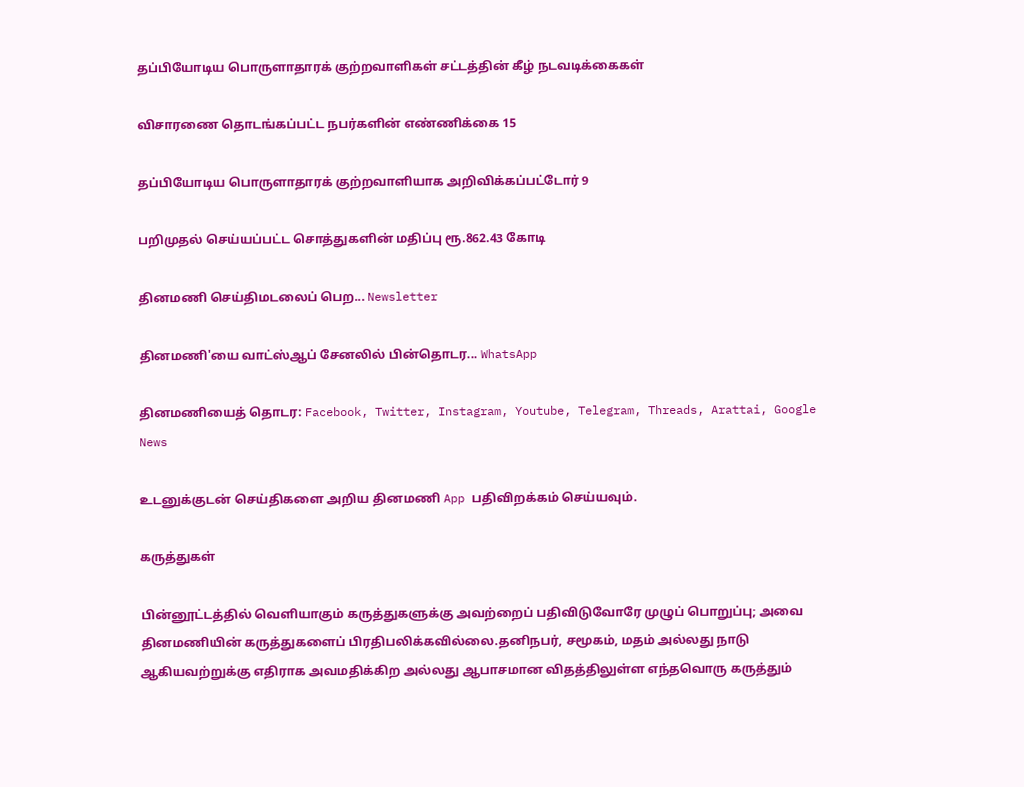தப்பியோடிய பொருளாதாரக் குற்றவாளிகள் சட்டத்தின் கீழ் நடவடிக்கைகள்

விசாரணை தொடங்கப்பட்ட நபர்களின் எண்ணிக்கை 15

தப்பியோடிய பொருளாதாரக் குற்றவாளியாக அறிவிக்கப்பட்டோர் 9

பறிமுதல் செய்யப்பட்ட சொத்துகளின் மதிப்பு ரூ.862.43 கோடி

தினமணி செய்திமடலைப் பெற... Newsletter

தினமணி'யை வாட்ஸ்ஆப் சேனலில் பின்தொடர... WhatsApp

தினமணியைத் தொடர: Facebook, Twitter, Instagram, Youtube, Telegram, Threads, Arattai, Google News

உடனுக்குடன் செய்திகளை அறிய தினமணி App பதிவிறக்கம் செய்யவும்.

கருத்துகள்

பின்னூட்டத்தில் வெளியாகும் கருத்துகளுக்கு அவற்றைப் பதிவிடுவோரே முழுப் பொறுப்பு; அவை தினமணியின் கருத்துகளைப் பிரதிபலிக்கவில்லை.தனிநபர், சமூகம், மதம் அல்லது நாடு ஆகியவற்றுக்கு எதிராக அவமதிக்கிற அல்லது ஆபாசமான விதத்திலுள்ள எந்தவொரு கருத்தும்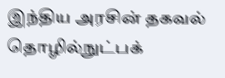இந்திய அரசின் தகவல் தொழில்நுட்பக்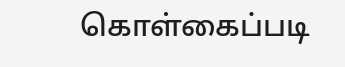கொள்கைப்படி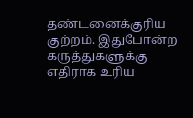தண்டனைக்குரிய குற்றம். இதுபோன்ற கருத்துகளுக்கு எதிராக உரிய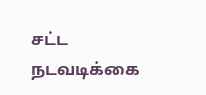சட்ட நடவடிக்கை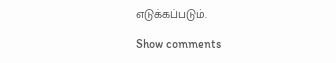எடுக்கப்படும்.

Show comments